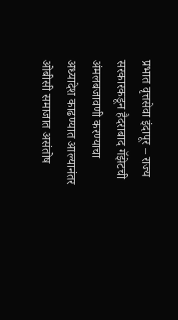प्रभात वृत्तसेवा इंदापूर – राज्य सरकारकडून हैदराबाद गॅझेटची अंमलबजावणी करण्याचा अध्यादेश काढण्यात आल्यानंतर ओबीसी समाजात असंतोष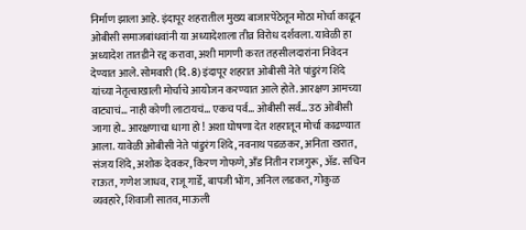निर्माण झाला आहे. इंदापूर शहरातील मुख्य बाजारपेठेतून मोठा मोर्चा काढून ओबीसी समाजबांधवांनी या अध्यादेशाला तीव्र विरोध दर्शवला. यावेळी हा अध्यादेश तातडीने रद्द करावा, अशी मागणी करत तहसीलदारांना निवेदन देण्यात आले. सोमवारी (दि. 8) इंदापूर शहरात ओबीसी नेते पांडुरंग शिंदे यांच्या नेतृत्वाखाली मोर्चाचे आयोजन करण्यात आले होते. आरक्षण आमच्या वाट्याचं… नाही कोणी लाटायचं… एकच पर्व… ओबीसी सर्व… उठ ओबीसी जागा हो.. आरक्षणाचा धागा हो ! अशा घोषणा देत शहरातून मोर्चा काढण्यात आला. यावेळी ओबीसी नेते पांडुरंग शिंदे, नवनाथ पडळकर, अनिता खरात, संजय शिंदे, अशोक देवकर, किरण गोफणे, अँड नितीन राजगुरू, ॲड. सचिन राऊत, गणेश जाधव, राजू गार्डे, बापजी भोंग, अनिल लडकत, गोकुळ व्यवहारे, शिवाजी सातव, माऊली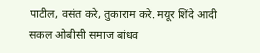पाटील, वसंत करे, तुकाराम करे. मयूर शिंदे आदी सकल ओबीसी समाज बांधव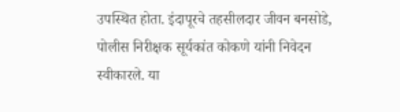उपस्थित होता. इंदापूरचे तहसीलदार जीवन बनसोडे, पोलीस निरीक्षक सूर्यकांत कोकणे यांनी निवेदन स्वीकारले. या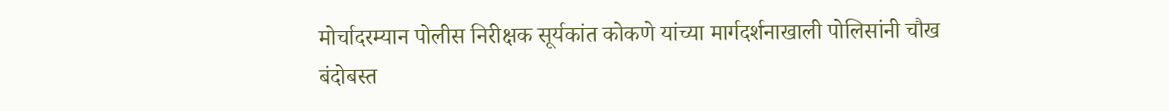मोर्चादरम्यान पोलीस निरीक्षक सूर्यकांत कोकणे यांच्या मार्गदर्शनाखाली पोलिसांनी चौख बंदोबस्त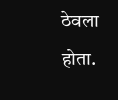ठेवला होता.